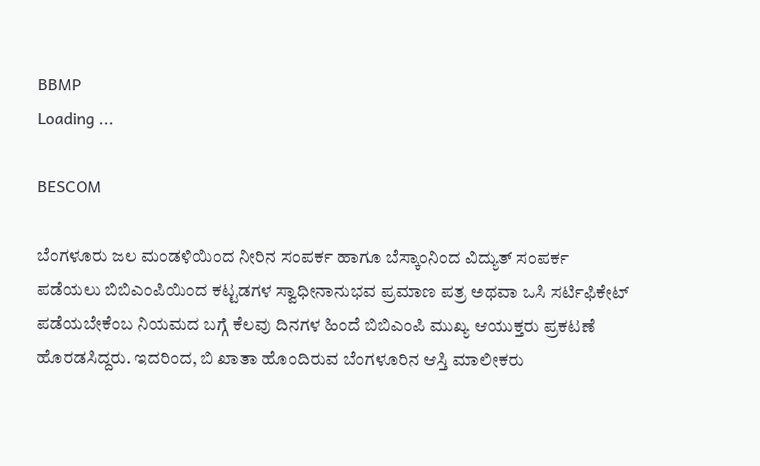BBMP
Loading ...

BESCOM

ಬೆಂಗಳೂರು ಜಲ ಮಂಡಳಿಯಿಂದ ನೀರಿನ ಸಂಪರ್ಕ ಹಾಗೂ ಬೆಸ್ಕಾಂನಿಂದ ವಿದ್ಯುತ್ ಸಂಪರ್ಕ ಪಡೆಯಲು ಬಿಬಿಎಂಪಿಯಿಂದ ಕಟ್ಟಡಗಳ ಸ್ವಾಧೀನಾನುಭವ ಪ್ರಮಾಣ ಪತ್ರ ಅಥವಾ ಒಸಿ ಸರ್ಟಿಫಿಕೇಟ್ ಪಡೆಯಬೇಕೆಂಬ ನಿಯಮದ ಬಗ್ಗೆ ಕೆಲವು ದಿನಗಳ ಹಿಂದೆ ಬಿಬಿಎಂಪಿ ಮುಖ್ಯ ಆಯುಕ್ತರು ಪ್ರಕಟಣೆ ಹೊರಡಸಿದ್ದರು. ಇದರಿಂದ, ಬಿ ಖಾತಾ ಹೊಂದಿರುವ ಬೆಂಗಳೂರಿನ ಆಸ್ತಿ ಮಾಲೀಕರು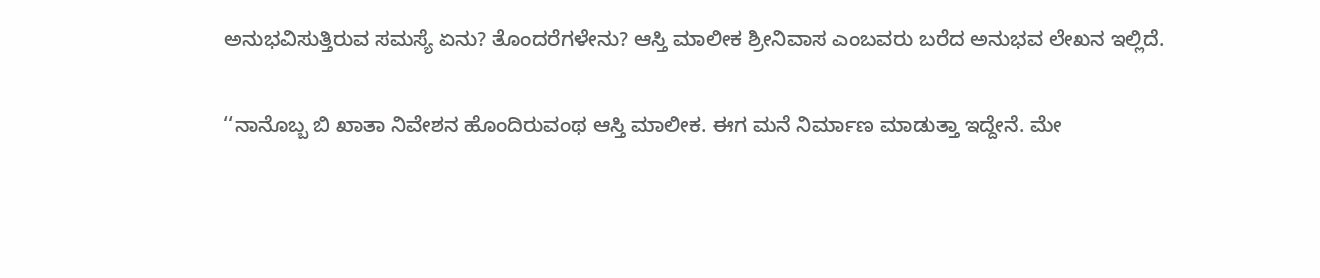ಅನುಭವಿಸುತ್ತಿರುವ ಸಮಸ್ಯೆ ಏನು? ತೊಂದರೆಗಳೇನು? ಆಸ್ತಿ ಮಾಲೀಕ ಶ್ರೀನಿವಾಸ ಎಂಬವರು ಬರೆದ ಅನುಭವ ಲೇಖನ ಇಲ್ಲಿದೆ.

‘‘ನಾನೊಬ್ಬ ಬಿ ಖಾತಾ ನಿವೇಶನ ಹೊಂದಿರುವಂಥ ಆಸ್ತಿ ಮಾಲೀಕ. ಈಗ ಮನೆ ನಿರ್ಮಾಣ ಮಾಡುತ್ತಾ ಇದ್ದೇನೆ. ಮೇ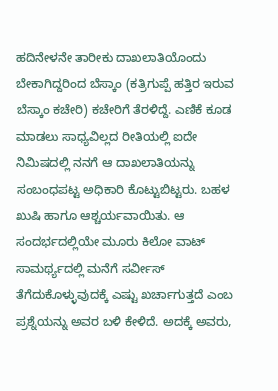ಹದಿನೇಳನೇ ತಾರೀಕು ದಾಖಲಾತಿಯೊಂದು ಬೇಕಾಗಿದ್ದರಿಂದ ಬೆಸ್ಕಾಂ (ಕತ್ರಿಗುಪ್ಪೆ ಹತ್ತಿರ ಇರುವ ಬೆಸ್ಕಾಂ ಕಚೇರಿ) ಕಚೇರಿಗೆ ತೆರಳಿದ್ದೆ. ಎಣಿಕೆ ಕೂಡ ಮಾಡಲು ಸಾಧ್ಯವಿಲ್ಲದ ರೀತಿಯಲ್ಲಿ ಐದೇ ನಿಮಿಷದಲ್ಲಿ ನನಗೆ ಆ ದಾಖಲಾತಿಯನ್ನು ಸಂಬಂಧಪಟ್ಟ ಅಧಿಕಾರಿ ಕೊಟ್ಟುಬಿಟ್ಟರು. ಬಹಳ ಖುಷಿ ಹಾಗೂ ಆಶ್ಚರ್ಯವಾಯಿತು. ಆ ಸಂದರ್ಭದಲ್ಲಿಯೇ ಮೂರು ಕಿಲೋ ವಾಟ್ ಸಾಮರ್ಥ್ಯದಲ್ಲಿ ಮನೆಗೆ ಸರ್ವೀಸ್ ತೆಗೆದುಕೊಳ್ಳುವುದಕ್ಕೆ ಎಷ್ಟು ಖರ್ಚಾಗುತ್ತದೆ ಎಂಬ ಪ್ರಶ್ನೆಯನ್ನು ಅವರ ಬಳಿ ಕೇಳಿದೆ. ಅದಕ್ಕೆ ಅವರು,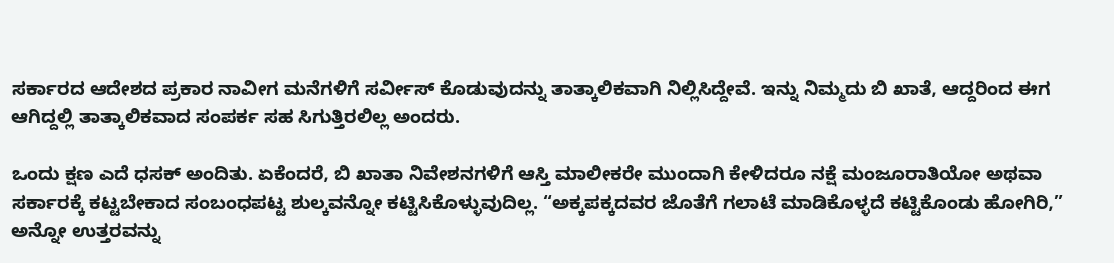ಸರ್ಕಾರದ ಆದೇಶದ ಪ್ರಕಾರ ನಾವೀಗ ಮನೆಗಳಿಗೆ ಸರ್ವೀಸ್ ಕೊಡುವುದನ್ನು ತಾತ್ಕಾಲಿಕವಾಗಿ ನಿಲ್ಲಿಸಿದ್ದೇವೆ. ಇನ್ನು ನಿಮ್ಮದು ಬಿ ಖಾತೆ, ಆದ್ದರಿಂದ ಈಗ ಆಗಿದ್ದಲ್ಲಿ ತಾತ್ಕಾಲಿಕವಾದ ಸಂಪರ್ಕ ಸಹ ಸಿಗುತ್ತಿರಲಿಲ್ಲ ಅಂದರು.

ಒಂದು ಕ್ಷಣ ಎದೆ ಧಸಕ್ ಅಂದಿತು. ಏಕೆಂದರೆ, ಬಿ ಖಾತಾ ನಿವೇಶನಗಳಿಗೆ ಆಸ್ತಿ ಮಾಲೀಕರೇ ಮುಂದಾಗಿ ಕೇಳಿದರೂ ನಕ್ಷೆ ಮಂಜೂರಾತಿಯೋ ಅಥವಾ ಸರ್ಕಾರಕ್ಕೆ ಕಟ್ಟಬೇಕಾದ ಸಂಬಂಧಪಟ್ಟ ಶುಲ್ಕವನ್ನೋ ಕಟ್ಟಿಸಿಕೊಳ್ಳುವುದಿಲ್ಲ. “ಅಕ್ಕಪಕ್ಕದವರ ಜೊತೆಗೆ ಗಲಾಟೆ ಮಾಡಿಕೊಳ್ಳದೆ ಕಟ್ಟಿಕೊಂಡು ಹೋಗಿರಿ,” ಅನ್ನೋ ಉತ್ತರವನ್ನು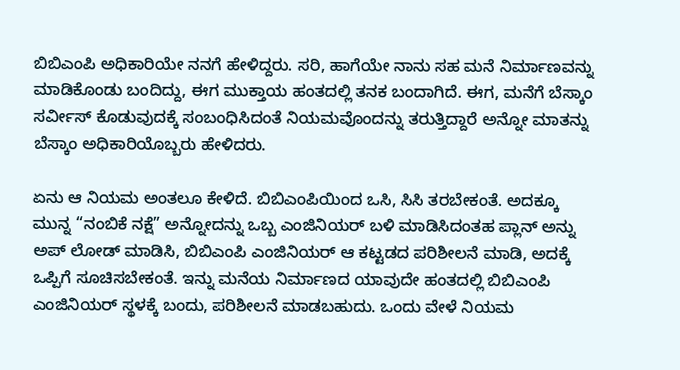ಬಿಬಿಎಂಪಿ ಅಧಿಕಾರಿಯೇ ನನಗೆ ಹೇಳಿದ್ದರು. ಸರಿ, ಹಾಗೆಯೇ ನಾನು ಸಹ ಮನೆ ನಿರ್ಮಾಣವನ್ನು ಮಾಡಿಕೊಂಡು ಬಂದಿದ್ದು, ಈಗ ಮುಕ್ತಾಯ ಹಂತದಲ್ಲಿ ತನಕ ಬಂದಾಗಿದೆ. ಈಗ, ಮನೆಗೆ ಬೆಸ್ಕಾಂ ಸರ್ವೀಸ್ ಕೊಡುವುದಕ್ಕೆ ಸಂಬಂಧಿಸಿದಂತೆ ನಿಯಮವೊಂದನ್ನು ತರುತ್ತಿದ್ದಾರೆ ಅನ್ನೋ ಮಾತನ್ನು ಬೆಸ್ಕಾಂ ಅಧಿಕಾರಿಯೊಬ್ಬರು ಹೇಳಿದರು.

ಏನು ಆ ನಿಯಮ ಅಂತಲೂ ಕೇಳಿದೆ. ಬಿಬಿಎಂಪಿಯಿಂದ ಒಸಿ, ಸಿಸಿ ತರಬೇಕಂತೆ. ಅದಕ್ಕೂ ಮುನ್ನ “ನಂಬಿಕೆ ನಕ್ಷೆ” ಅನ್ನೋದನ್ನು ಒಬ್ಬ ಎಂಜಿನಿಯರ್ ಬಳಿ ಮಾಡಿಸಿದಂತಹ ಪ್ಲಾನ್ ಅನ್ನು ಅಪ್ ಲೋಡ್ ಮಾಡಿಸಿ, ಬಿಬಿಎಂಪಿ ಎಂಜಿನಿಯರ್ ಆ ಕಟ್ಟಡದ ಪರಿಶೀಲನೆ ಮಾಡಿ, ಅದಕ್ಕೆ ಒಪ್ಪಿಗೆ ಸೂಚಿಸಬೇಕಂತೆ. ಇನ್ನು ಮನೆಯ ನಿರ್ಮಾಣದ ಯಾವುದೇ ಹಂತದಲ್ಲಿ ಬಿಬಿಎಂಪಿ ಎಂಜಿನಿಯರ್ ಸ್ಥಳಕ್ಕೆ ಬಂದು, ಪರಿಶೀಲನೆ ಮಾಡಬಹುದು. ಒಂದು ವೇಳೆ ನಿಯಮ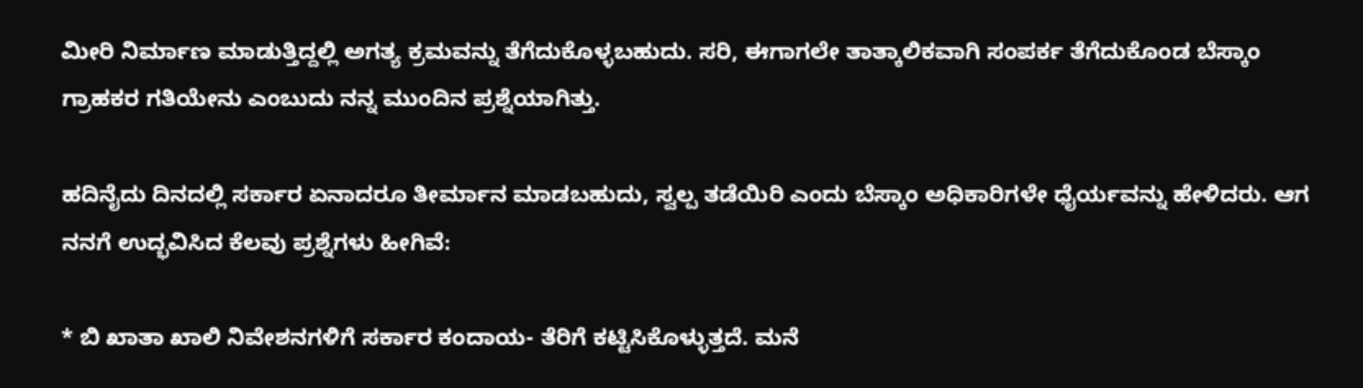ಮೀರಿ ನಿರ್ಮಾಣ ಮಾಡುತ್ತಿದ್ದಲ್ಲಿ ಅಗತ್ಯ ಕ್ರಮವನ್ನು ತೆಗೆದುಕೊಳ್ಳಬಹುದು. ಸರಿ, ಈಗಾಗಲೇ ತಾತ್ಕಾಲಿಕವಾಗಿ ಸಂಪರ್ಕ ತೆಗೆದುಕೊಂಡ ಬೆಸ್ಕಾಂ ಗ್ರಾಹಕರ ಗತಿಯೇನು ಎಂಬುದು ನನ್ನ ಮುಂದಿನ ಪ್ರಶ್ನೆಯಾಗಿತ್ತು.

ಹದಿನೈದು ದಿನದಲ್ಲಿ ಸರ್ಕಾರ ಏನಾದರೂ ತೀರ್ಮಾನ ಮಾಡಬಹುದು, ಸ್ವಲ್ಪ ತಡೆಯಿರಿ ಎಂದು ಬೆಸ್ಕಾಂ ಅಧಿಕಾರಿಗಳೇ ಧೈರ್ಯವನ್ನು ಹೇಳಿದರು. ಆಗ ನನಗೆ ಉದ್ಭವಿಸಿದ ಕೆಲವು ಪ್ರಶ್ನೆಗಳು ಹೀಗಿವೆ:

* ಬಿ ಖಾತಾ ಖಾಲಿ ನಿವೇಶನಗಳಿಗೆ ಸರ್ಕಾರ ಕಂದಾಯ- ತೆರಿಗೆ ಕಟ್ಟಿಸಿಕೊಳ್ಳುತ್ತದೆ. ಮನೆ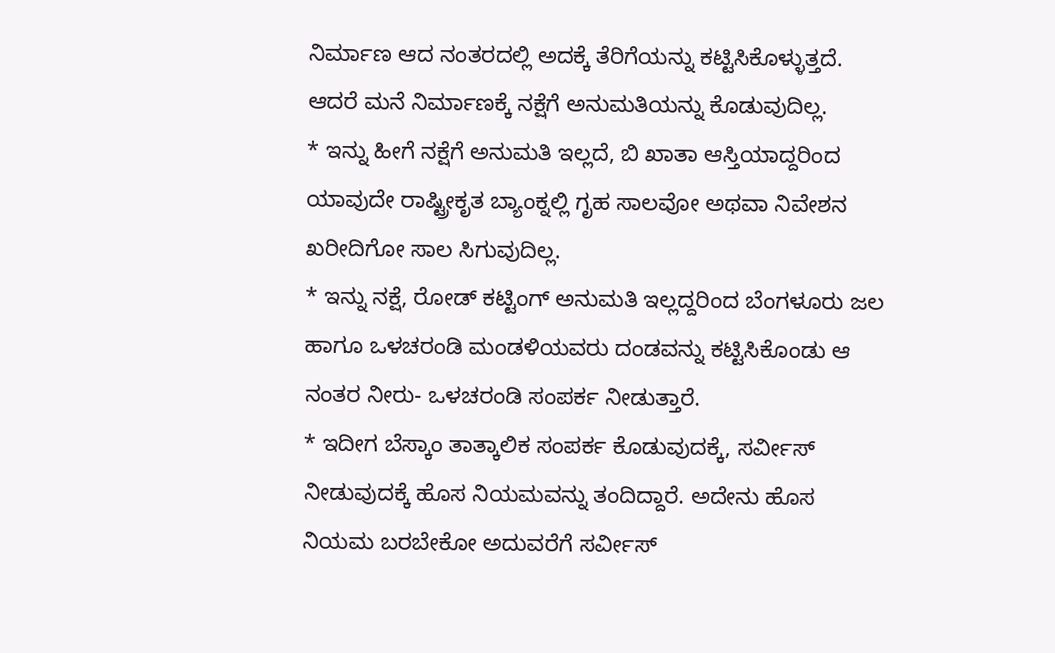ನಿರ್ಮಾಣ ಆದ ನಂತರದಲ್ಲಿ ಅದಕ್ಕೆ ತೆರಿಗೆಯನ್ನು ಕಟ್ಟಿಸಿಕೊಳ್ಳುತ್ತದೆ. ಆದರೆ ಮನೆ ನಿರ್ಮಾಣಕ್ಕೆ ನಕ್ಷೆಗೆ ಅನುಮತಿಯನ್ನು ಕೊಡುವುದಿಲ್ಲ.
* ಇನ್ನು ಹೀಗೆ ನಕ್ಷೆಗೆ ಅನುಮತಿ ಇಲ್ಲದೆ, ಬಿ ಖಾತಾ ಆಸ್ತಿಯಾದ್ದರಿಂದ ಯಾವುದೇ ರಾಷ್ಟ್ರೀಕೃತ ಬ್ಯಾಂಕ್ನಲ್ಲಿ ಗೃಹ ಸಾಲವೋ ಅಥವಾ ನಿವೇಶನ ಖರೀದಿಗೋ ಸಾಲ ಸಿಗುವುದಿಲ್ಲ.
* ಇನ್ನು ನಕ್ಷೆ, ರೋಡ್ ಕಟ್ಟಿಂಗ್ ಅನುಮತಿ ಇಲ್ಲದ್ದರಿಂದ ಬೆಂಗಳೂರು ಜಲ ಹಾಗೂ ಒಳಚರಂಡಿ ಮಂಡಳಿಯವರು ದಂಡವನ್ನು ಕಟ್ಟಿಸಿಕೊಂಡು ಆ ನಂತರ ನೀರು- ಒಳಚರಂಡಿ ಸಂಪರ್ಕ ನೀಡುತ್ತಾರೆ.
* ಇದೀಗ ಬೆಸ್ಕಾಂ ತಾತ್ಕಾಲಿಕ ಸಂಪರ್ಕ ಕೊಡುವುದಕ್ಕೆ, ಸರ್ವೀಸ್ ನೀಡುವುದಕ್ಕೆ ಹೊಸ ನಿಯಮವನ್ನು ತಂದಿದ್ದಾರೆ. ಅದೇನು ಹೊಸ ನಿಯಮ ಬರಬೇಕೋ ಅದುವರೆಗೆ ಸರ್ವೀಸ್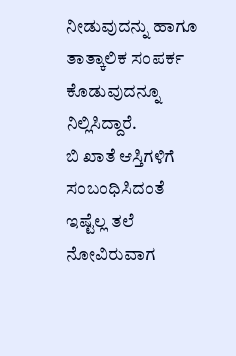ನೀಡುವುದನ್ನು ಹಾಗೂ ತಾತ್ಕಾಲಿಕ ಸಂಪರ್ಕ ಕೊಡುವುದನ್ನೂ ನಿಲ್ಲಿಸಿದ್ದಾರೆ.
ಬಿ ಖಾತೆ ಆಸ್ತಿಗಳಿಗೆ ಸಂಬಂಧಿಸಿದಂತೆ ಇಷ್ಟೆಲ್ಲ ತಲೆ ನೋವಿರುವಾಗ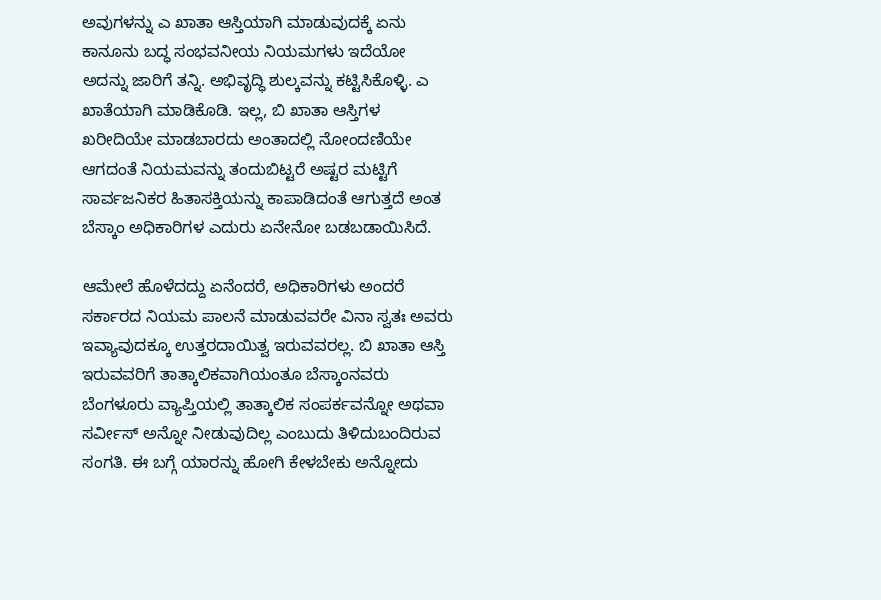ಅವುಗಳನ್ನು ಎ ಖಾತಾ ಆಸ್ತಿಯಾಗಿ ಮಾಡುವುದಕ್ಕೆ ಏನು ಕಾನೂನು ಬದ್ಧ ಸಂಭವನೀಯ ನಿಯಮಗಳು ಇದೆಯೋ ಅದನ್ನು ಜಾರಿಗೆ ತನ್ನಿ. ಅಭಿವೃದ್ಧಿ ಶುಲ್ಕವನ್ನು ಕಟ್ಟಿಸಿಕೊಳ್ಳಿ. ಎ ಖಾತೆಯಾಗಿ ಮಾಡಿಕೊಡಿ. ಇಲ್ಲ, ಬಿ ಖಾತಾ ಆಸ್ತಿಗಳ ಖರೀದಿಯೇ ಮಾಡಬಾರದು ಅಂತಾದಲ್ಲಿ ನೋಂದಣಿಯೇ ಆಗದಂತೆ ನಿಯಮವನ್ನು ತಂದುಬಿಟ್ಟರೆ ಅಷ್ಟರ ಮಟ್ಟಿಗೆ ಸಾರ್ವಜನಿಕರ ಹಿತಾಸಕ್ತಿಯನ್ನು ಕಾಪಾಡಿದಂತೆ ಆಗುತ್ತದೆ ಅಂತ ಬೆಸ್ಕಾಂ ಅಧಿಕಾರಿಗಳ ಎದುರು ಏನೇನೋ ಬಡಬಡಾಯಿಸಿದೆ.

ಆಮೇಲೆ ಹೊಳೆದದ್ದು ಏನೆಂದರೆ, ಅಧಿಕಾರಿಗಳು ಅಂದರೆ ಸರ್ಕಾರದ ನಿಯಮ ಪಾಲನೆ ಮಾಡುವವರೇ ವಿನಾ ಸ್ವತಃ ಅವರು ಇವ್ಯಾವುದಕ್ಕೂ ಉತ್ತರದಾಯಿತ್ವ ಇರುವವರಲ್ಲ. ಬಿ ಖಾತಾ ಆಸ್ತಿ ಇರುವವರಿಗೆ ತಾತ್ಕಾಲಿಕವಾಗಿಯಂತೂ ಬೆಸ್ಕಾಂನವರು ಬೆಂಗಳೂರು ವ್ಯಾಪ್ತಿಯಲ್ಲಿ ತಾತ್ಕಾಲಿಕ ಸಂಪರ್ಕವನ್ನೋ ಅಥವಾ ಸರ್ವೀಸ್ ಅನ್ನೋ ನೀಡುವುದಿಲ್ಲ ಎಂಬುದು ತಿಳಿದುಬಂದಿರುವ ಸಂಗತಿ. ಈ ಬಗ್ಗೆ ಯಾರನ್ನು ಹೋಗಿ ಕೇಳಬೇಕು ಅನ್ನೋದು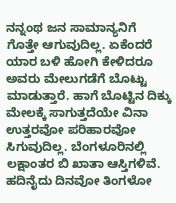ನನ್ನಂಥ ಜನ ಸಾಮಾನ್ಯನಿಗೆ ಗೊತ್ತೇ ಆಗುವುದಿಲ್ಲ. ಏಕೆಂದರೆ ಯಾರ ಬಳಿ ಹೋಗಿ ಕೇಳಿದರೂ ಅವರು ಮೇಲುಗಡೆಗೆ ಬೊಟ್ಟು ಮಾಡುತ್ತಾರೆ. ಹಾಗೆ ಬೊಟ್ಟಿನ ದಿಕ್ಕು ಮೇಲಕ್ಕೆ ಸಾಗುತ್ತದೆಯೇ ವಿನಾ ಉತ್ತರವೋ ಪರಿಹಾರವೋ ಸಿಗುವುದಿಲ್ಲ. ಬೆಂಗಳೂರಿನಲ್ಲಿ ಲಕ್ಷಾಂತರ ಬಿ ಖಾತಾ ಆಸ್ತಿಗಳಿವೆ. ಹದಿನೈದು ದಿನವೋ ತಿಂಗಳೋ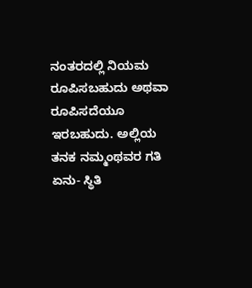ನಂತರದಲ್ಲಿ ನಿಯಮ ರೂಪಿಸಬಹುದು ಅಥವಾ ರೂಪಿಸದೆಯೂ ಇರಬಹುದು. ಅಲ್ಲಿಯ ತನಕ ನಮ್ಮಂಥವರ ಗತಿ ಏನು- ಸ್ಥಿತಿ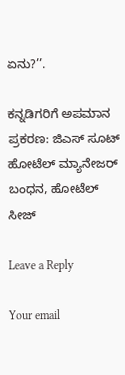ಏನು?’’.

ಕನ್ನಡಿಗರಿಗೆ ಅಪಮಾನ ಪ್ರಕರಣ: ಜಿಎಸ್ ಸೂಟ್ ಹೋಟೆಲ್ ಮ್ಯಾನೇಜರ್ ಬಂಧನ, ಹೋಟೆಲ್ ಸೀಜ್

Leave a Reply

Your email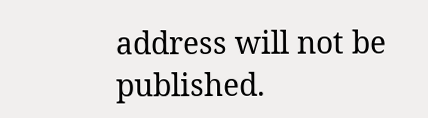address will not be published.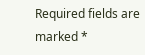Required fields are marked *